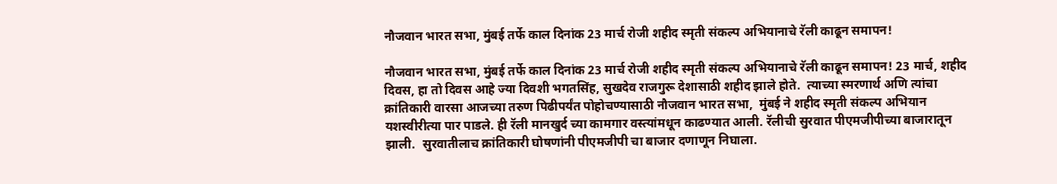नौजवान भारत सभा, मुंबई तर्फे काल दिनांक 23 मार्च रोजी शहीद स्मृती संकल्प अभियानाचे रॅली काढून समापन!

नौजवान भारत सभा, मुंबई तर्फे काल दिनांक 23 मार्च रोजी शहीद स्मृती संकल्प अभियानाचे रॅली काढून समापन! 23 मार्च, शहीद दिवस, हा तो दिवस आहे ज्या दिवशी भगतसिंह, सुखदेव राजगुरू देशासाठी शहीद झाले होते.  त्याच्या स्मरणार्थ अणि त्यांचा क्रांतिकारी वारसा आजच्या तरुण पिढीपर्यंत पोहोचण्यासाठी नौजवान भारत सभा,  मुंबई ने शहीद स्मृती संकल्प अभियान यशस्वीरीत्या पार पाडले. ही रॅली मानखुर्द च्या कामगार वस्त्यांमधून काढण्यात आली. रॅलीची सुरवात पीएमजीपीच्या बाजारातून झाली.  सुरवातीलाच क्रांतिकारी घोषणांनी पीएमजीपी चा बाजार दणाणून निघाला.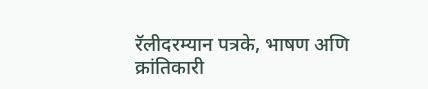रॅलीदरम्यान पत्रके, भाषण अणि क्रांतिकारी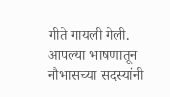गीते गायली गेली. आपल्या भाषणातून नौभासच्या सदस्यांनी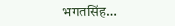भगतसिंह…